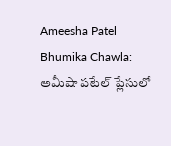Ameesha Patel Bhumika Chawla: అమీషా పటేల్ ప్లేసులో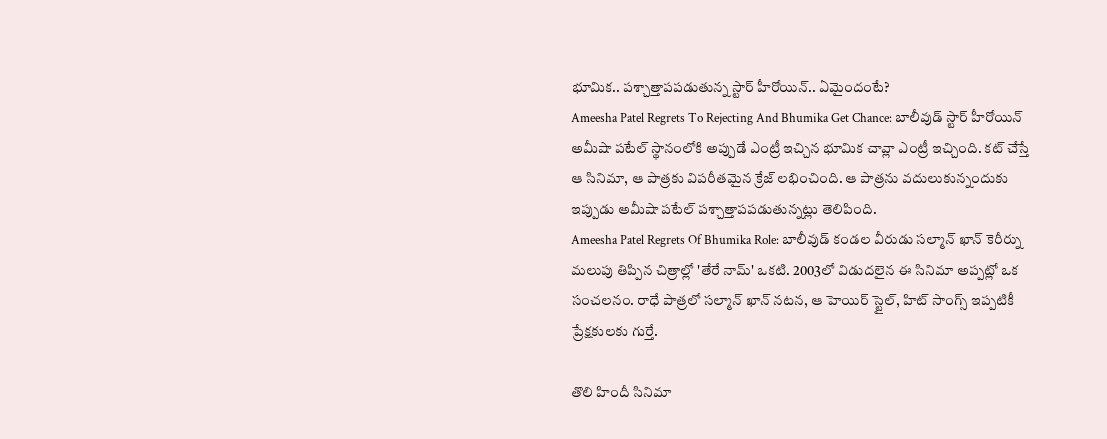భూమిక.. పశ్చాత్తాపపడుతున్న స్టార్ హీరోయిన్.. ఏమైందంటే?
Ameesha Patel Regrets To Rejecting And Bhumika Get Chance: బాలీవుడ్ స్టార్ హీరోయిన్ అమీషా పటేల్ స్థానంలోకి అప్పుడే ఎంట్రీ ఇచ్చిన భూమిక చావ్లా ఎంట్రీ ఇచ్చింది. కట్ చేస్తే ఆ సినిమా, ఆ పాత్రకు విపరీతమైన క్రేజ్ లభించింది. ఆ పాత్రను వదులుకున్నందుకు ఇప్పుడు అమీషా పటేల్ పశ్చాత్తాపపడుతున్నట్లు తెలిపింది.
Ameesha Patel Regrets Of Bhumika Role: బాలీవుడ్ కండల వీరుడు సల్మాన్ ఖాన్ కెరీర్ను మలుపు తిప్పిన చిత్రాల్లో 'తేరే నామ్' ఒకటి. 2003లో విడుదలైన ఈ సినిమా అప్పట్లో ఒక సంచలనం. రాధే పాత్రలో సల్మాన్ ఖాన్ నటన, ఆ హెయిర్ స్టైల్, హిట్ సాంగ్స్ ఇప్పటికీ ప్రేక్షకులకు గుర్తే.

తొలి హిందీ సినిమా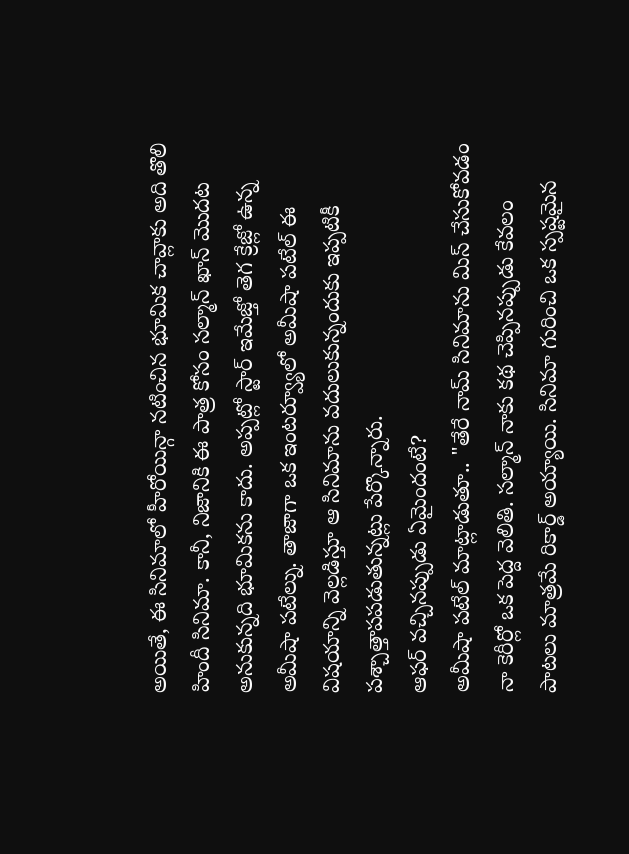అయితే, ఈ సినిమాలో హీరోయిన్గా నటించిన భూమిక చావ్లాకు అది తొలి హిందీ సినిమా. కానీ, నిజానికి ఈ పాత్ర కోసం సల్మాన్ ఖాన్ మొదట అనుకున్నది భూమికను కాదు. అప్పట్లో స్టార్ ఇమేజ్తో తెగ క్రేజ్లో ఉన్న అమీషా పటేల్ను. తాజాగా ఒక ఇంటర్వ్యూలో అమీషా పటేల్ ఈ విషయాన్ని వెల్లడిస్తూ ఆ సినిమాను వదులుకున్నందుకు ఇప్పటికీ పశ్చాత్తాపపడుతున్నట్లు పేర్కొన్నారు.
ఆఫర్ వచ్చినప్పుడు ఏమైందంటే?
అమీషా పటేల్ మాట్లాడుతూ.. "తేరే నామ్ సినిమాను మిస్ చేసుకోవడం నా కెరీర్లో ఒక పెద్ద వెలితి. సల్మాన్ నాకు కథ చెప్పినప్పుడు కేవలం పాటలు మాత్రమే రికార్డ్ అయ్యాయి. సినిమా గురించి ఒక స్పష్టమైన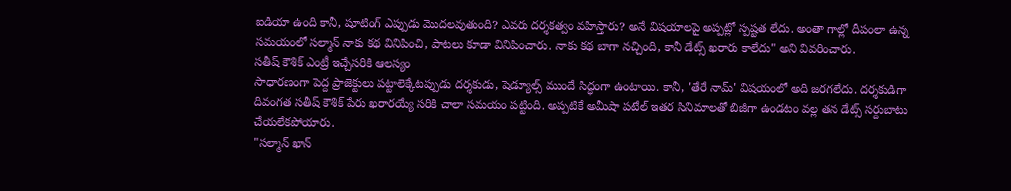ఐడియా ఉంది కానీ, షూటింగ్ ఎప్పుడు మొదలవుతుంది? ఎవరు దర్శకత్వం వహిస్తారు? అనే విషయాలపై అప్పట్లో స్పష్టత లేదు. అంతా గాల్లో దీపంలా ఉన్న సమయంలో సల్మాన్ నాకు కథ వినిపించి, పాటలు కూడా వినిపించారు. నాకు కథ బాగా నచ్చింది, కానీ డేట్స్ ఖరారు కాలేదు" అని వివరించారు.
సతీష్ కౌశిక్ ఎంట్రీ ఇచ్చేసరికి ఆలస్యం
సాధారణంగా పెద్ద ప్రాజెక్టులు పట్టాలెక్కేటప్పుడు దర్శకుడు, షెడ్యూల్స్ ముందే సిద్ధంగా ఉంటాయి. కానీ, 'తేరే నామ్' విషయంలో అది జరగలేదు. దర్శకుడిగా దివంగత సతీష్ కౌశిక్ పేరు ఖరారయ్యే సరికి చాలా సమయం పట్టింది. అప్పటికే అమీషా పటేల్ ఇతర సినిమాలతో బిజీగా ఉండటం వల్ల తన డేట్స్ సర్దుబాటు చేయలేకపోయారు.
"సల్మాన్ ఖాన్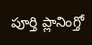పూర్తి ప్లానింగ్తో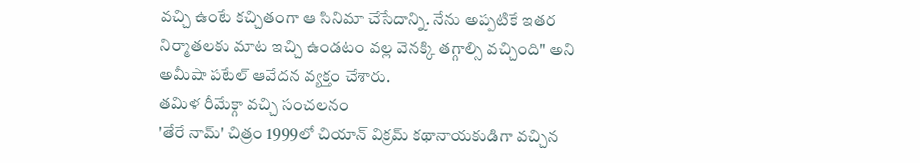వచ్చి ఉంటే కచ్చితంగా ఆ సినిమా చేసేదాన్ని. నేను అప్పటికే ఇతర నిర్మాతలకు మాట ఇచ్చి ఉండటం వల్ల వెనక్కి తగ్గాల్సి వచ్చింది" అని అమీషా పటేల్ ఆవేదన వ్యక్తం చేశారు.
తమిళ రీమేక్గా వచ్చి సంచలనం
'తేరే నామ్' చిత్రం 1999లో చియాన్ విక్రమ్ కథానాయకుడిగా వచ్చిన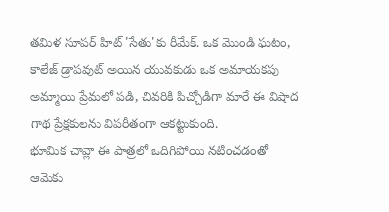తమిళ సూపర్ హిట్ 'సేతు'కు రీమేక్. ఒక మొండి ఘటం, కాలేజ్ డ్రాపవుట్ అయిన యువకుడు ఒక అమాయకపు అమ్మాయి ప్రేమలో పడి, చివరికి పిచ్చోడిగా మారే ఈ విషాద గాథ ప్రేక్షకులను విపరీతంగా ఆకట్టుకుంది.
భూమిక చావ్లా ఈ పాత్రలో ఒదిగిపోయి నటించడంతో ఆమెకు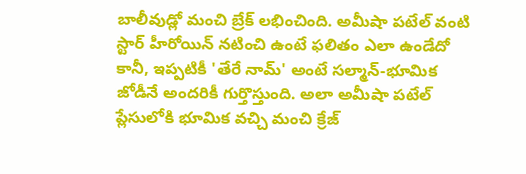బాలీవుడ్లో మంచి బ్రేక్ లభించింది. అమీషా పటేల్ వంటి స్టార్ హీరోయిన్ నటించి ఉంటే ఫలితం ఎలా ఉండేదో కానీ, ఇప్పటికీ 'తేరే నామ్' అంటే సల్మాన్-భూమిక జోడీనే అందరికీ గుర్తొస్తుంది. అలా అమీషా పటేల్ ప్లేసులోకి భూమిక వచ్చి మంచి క్రేజ్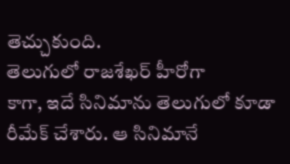తెచ్చుకుంది.
తెలుగులో రాజశేఖర్ హీరోగా
కాగా, ఇదే సినిమాను తెలుగులో కూడా రీమేక్ చేశారు. ఆ సినిమానే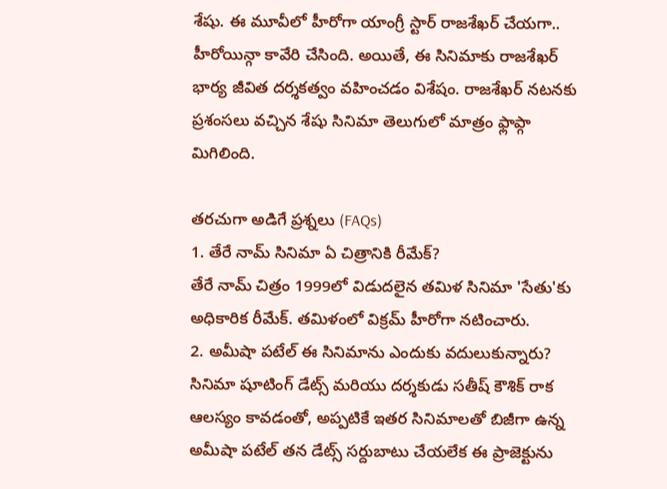శేషు. ఈ మూవీలో హీరోగా యాంగ్రీ స్టార్ రాజశేఖర్ చేయగా.. హీరోయిన్గా కావేరి చేసింది. అయితే, ఈ సినిమాకు రాజశేఖర్ భార్య జీవిత దర్శకత్వం వహించడం విశేషం. రాజశేఖర్ నటనకు ప్రశంసలు వచ్చిన శేషు సినిమా తెలుగులో మాత్రం ఫ్లాప్గా మిగిలింది.

తరచుగా అడిగే ప్రశ్నలు (FAQs)
1. తేరే నామ్ సినిమా ఏ చిత్రానికి రీమేక్?
తేరే నామ్ చిత్రం 1999లో విడుదలైన తమిళ సినిమా 'సేతు'కు అధికారిక రీమేక్. తమిళంలో విక్రమ్ హీరోగా నటించారు.
2. అమీషా పటేల్ ఈ సినిమాను ఎందుకు వదులుకున్నారు?
సినిమా షూటింగ్ డేట్స్ మరియు దర్శకుడు సతీష్ కౌశిక్ రాక ఆలస్యం కావడంతో, అప్పటికే ఇతర సినిమాలతో బిజీగా ఉన్న అమీషా పటేల్ తన డేట్స్ సర్దుబాటు చేయలేక ఈ ప్రాజెక్టును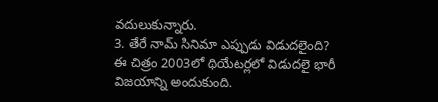వదులుకున్నారు.
3. తేరే నామ్ సినిమా ఎప్పుడు విడుదలైంది?
ఈ చిత్రం 2003లో థియేటర్లలో విడుదలై భారీ విజయాన్ని అందుకుంది.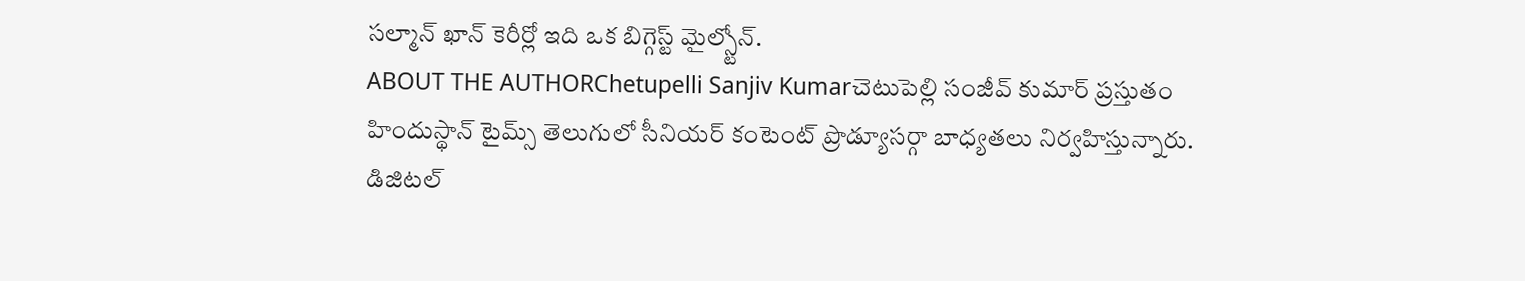సల్మాన్ ఖాన్ కెరీర్లో ఇది ఒక బిగ్గెస్ట్ మైల్స్టోన్.
ABOUT THE AUTHORChetupelli Sanjiv Kumarచెటుపెల్లి సంజీవ్ కుమార్ ప్రస్తుతం హిందుస్థాన్ టైమ్స్ తెలుగులో సీనియర్ కంటెంట్ ప్రొడ్యూసర్గా బాధ్యతలు నిర్వహిస్తున్నారు. డిజిటల్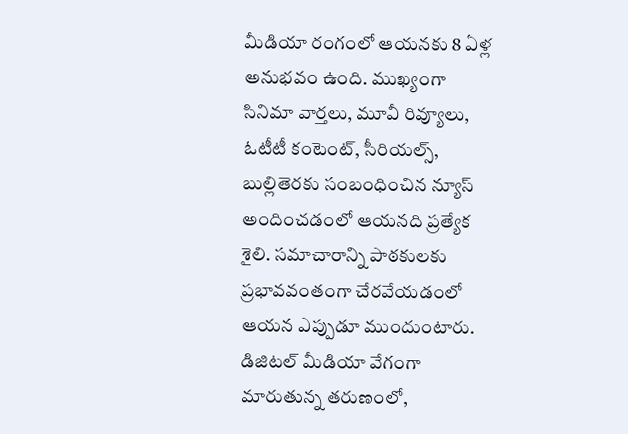మీడియా రంగంలో ఆయనకు 8 ఏళ్ల అనుభవం ఉంది. ముఖ్యంగా సినిమా వార్తలు, మూవీ రివ్యూలు, ఓటీటీ కంటెంట్, సీరియల్స్, బుల్లితెరకు సంబంధించిన న్యూస్ అందించడంలో ఆయనది ప్రత్యేక శైలి. సమాచారాన్ని పాఠకులకు ప్రభావవంతంగా చేరవేయడంలో ఆయన ఎప్పుడూ ముందుంటారు. డిజిటల్ మీడియా వేగంగా మారుతున్న తరుణంలో,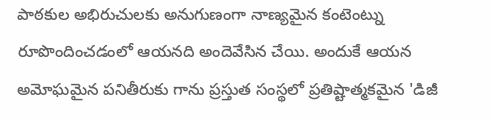పాఠకుల అభిరుచులకు అనుగుణంగా నాణ్యమైన కంటెంట్ను రూపొందించడంలో ఆయనది అందెవేసిన చేయి. అందుకే ఆయన అమోఘమైన పనితీరుకు గాను ప్రస్తుత సంస్థలో ప్రతిష్టాత్మకమైన 'డిజీ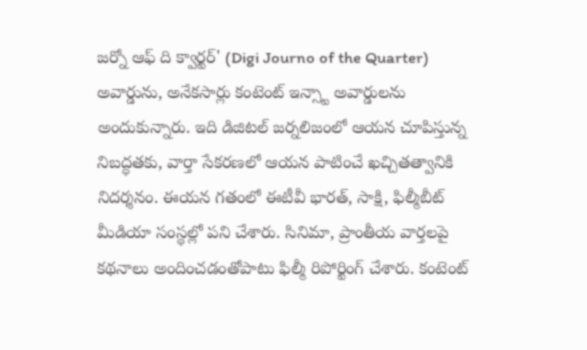జర్నో ఆఫ్ ది క్వార్టర్' (Digi Journo of the Quarter) అవార్డును, అనేకసార్లు కంటెంట్ ఇన్స్టా అవార్డులను అందుకున్నారు. ఇది డిజిటల్ జర్నలిజంలో ఆయన చూపిస్తున్న నిబద్ధతకు, వార్తా సేకరణలో ఆయన పాటించే ఖచ్చితత్వానికి నిదర్శనం. ఈయన గతంలో ఈటీవీ భారత్, సాక్షి, ఫిల్మీబీట్ మీడియా సంస్థల్లో పని చేశారు. సినిమా, ప్రాంతీయ వార్తలపై కథనాలు అందించడంతోపాటు ఫిల్మీ రిపోర్టింగ్ చేశారు. కంటెంట్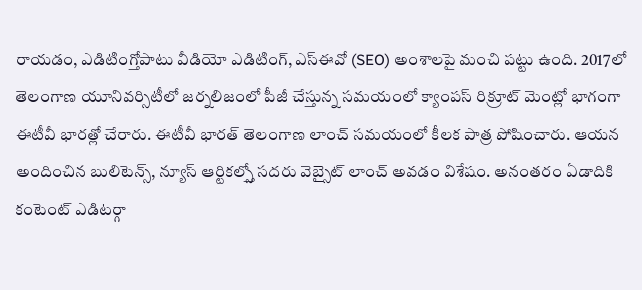రాయడం, ఎడిటింగ్తోపాటు వీడియో ఎడిటింగ్, ఎస్ఈవో (SEO) అంశాలపై మంచి పట్టు ఉంది. 2017లో తెలంగాణ యూనివర్సిటీలో జర్నలిజంలో పీజీ చేస్తున్న సమయంలో క్యాంపస్ రిక్రూట్ మెంట్లో భాగంగా ఈటీవీ భారత్లో చేరారు. ఈటీవీ భారత్ తెలంగాణ లాంచ్ సమయంలో కీలక పాత్ర పోషించారు. ఆయన అందించిన బులిటెన్స్, న్యూస్ ఆర్టికల్స్తో సదరు వెబ్సైట్ లాంచ్ అవడం విశేషం. అనంతరం ఏడాదికి కంటెంట్ ఎడిటర్గా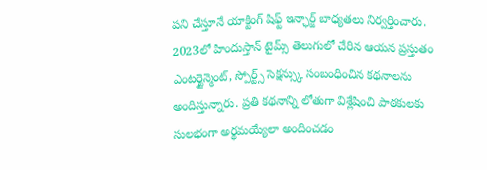పని చేస్తూనే యాక్టింగ్ షిఫ్ట్ ఇన్ఛార్జ్ బాధ్యతలు నిర్వర్తించారు. 2023లో హిందుస్తాన్ టైమ్స్ తెలుగులో చేరిన ఆయన ప్రస్తుతం ఎంటర్టైన్మెంట్, స్పోర్ట్స్ సెక్షన్స్కు సంబంధించిన కథనాలను అందిస్తున్నారు. ప్రతి కథనాన్ని లోతుగా విశ్లేషించి పాఠకులకు సులభంగా అర్థమయ్యేలా అందించడం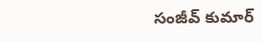సంజీవ్ కుమార్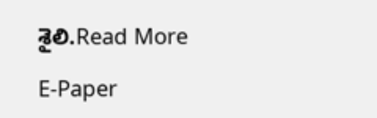శైలి.Read More

E-Paper